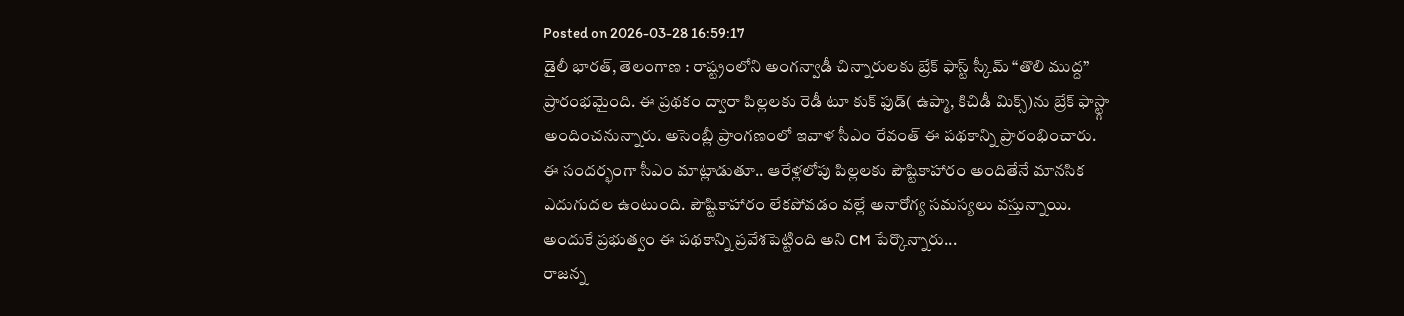Posted on 2026-03-28 16:59:17
డైలీ భారత్, తెలంగాణ : రాష్ట్రంలోని అంగన్వాడీ చిన్నారులకు బ్రేక్ ఫాస్ట్ స్కీమ్ “తొలి ముద్ద” ప్రారంభమైంది. ఈ ప్రథకం ద్వారా పిల్లలకు రెడీ టూ కుక్ ఫుడ్( ఉప్మా, కిచిడీ మిక్స్)ను బ్రేక్ ఫాస్ట్గా అందించనున్నారు. అసెంబ్లీ ప్రాంగణంలో ఇవాళ సీఎం రేవంత్ ఈ పథకాన్ని ప్రారంభించారు. ఈ సందర్భంగా సీఎం మాట్లాడుతూ.. ఆరేళ్లలోపు పిల్లలకు పౌష్టికాహారం అందితేనే మానసిక ఎదుగుదల ఉంటుంది. పౌష్టికాహారం లేకపోవడం వల్లే అనారోగ్య సమస్యలు వస్తున్నాయి. అందుకే ప్రభుత్వం ఈ పథకాన్ని ప్రవేశపెట్టింది అని CM పేర్కొన్నారు...
రాజన్న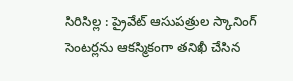సిరిసిల్ల : ప్రైవేట్ ఆసుపత్రుల స్కానింగ్ సెంటర్లను ఆకస్మికంగా తనిఖీ చేసిన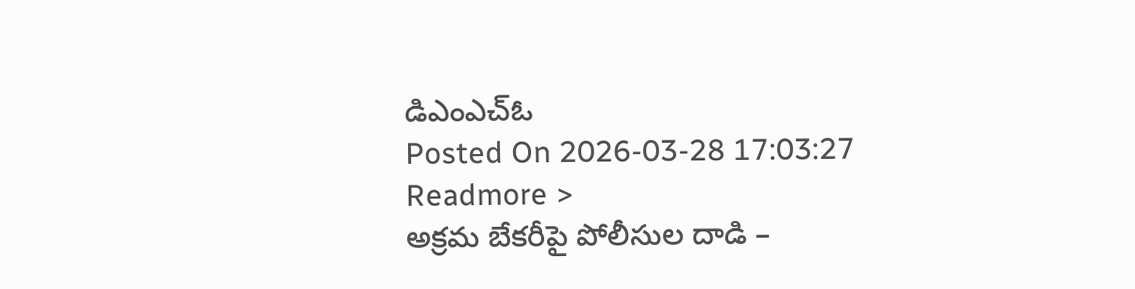డిఎంఎచ్ఓ
Posted On 2026-03-28 17:03:27
Readmore >
అక్రమ బేకరీపై పోలీసుల దాడి –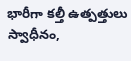భారీగా కల్తీ ఉత్పత్తులు స్వాధీనం,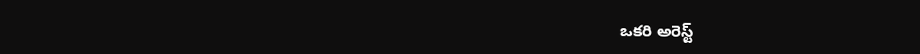ఒకరి అరెస్ట్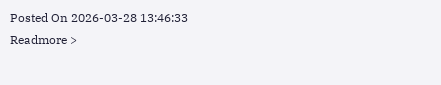Posted On 2026-03-28 13:46:33
Readmore >